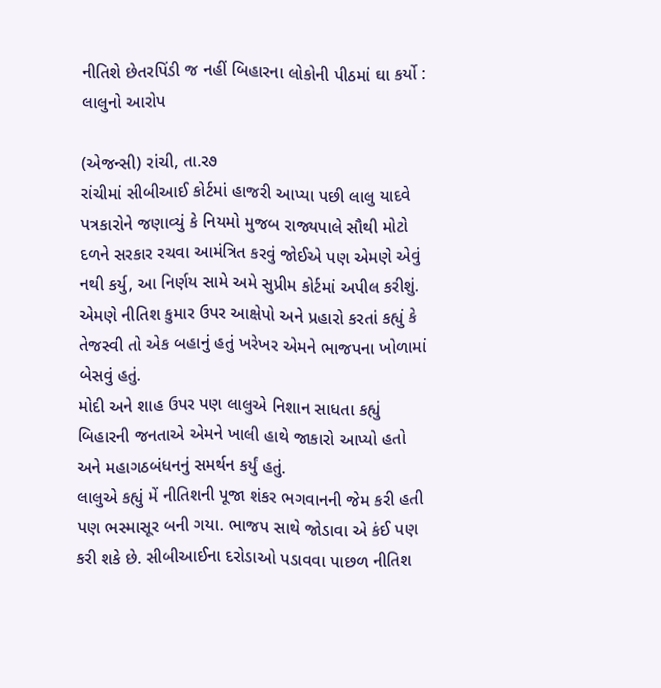નીતિશે છેતરપિંડી જ નહીં બિહારના લોકોની પીઠમાં ઘા કર્યો : લાલુનો આરોપ

(એજન્સી) રાંચી, તા.ર૭
રાંચીમાં સીબીઆઈ કોર્ટમાં હાજરી આપ્યા પછી લાલુ યાદવે પત્રકારોને જણાવ્યું કે નિયમો મુજબ રાજ્યપાલે સૌથી મોટો દળને સરકાર રચવા આમંત્રિત કરવું જોઈએ પણ એમણે એવું નથી કર્યુ, આ નિર્ણય સામે અમે સુપ્રીમ કોર્ટમાં અપીલ કરીશું. એમણે નીતિશ કુમાર ઉપર આક્ષેપો અને પ્રહારો કરતાં કહ્યું કે તેજસ્વી તો એક બહાનું હતું ખરેખર એમને ભાજપના ખોળામાં બેસવું હતું.
મોદી અને શાહ ઉપર પણ લાલુએ નિશાન સાધતા કહ્યું બિહારની જનતાએ એમને ખાલી હાથે જાકારો આપ્યો હતો અને મહાગઠબંધનનું સમર્થન કર્યું હતું.
લાલુએ કહ્યું મેં નીતિશની પૂજા શંકર ભગવાનની જેમ કરી હતી પણ ભસ્માસૂર બની ગયા. ભાજપ સાથે જોડાવા એ કંઈ પણ કરી શકે છે. સીબીઆઈના દરોડાઓ પડાવવા પાછળ નીતિશ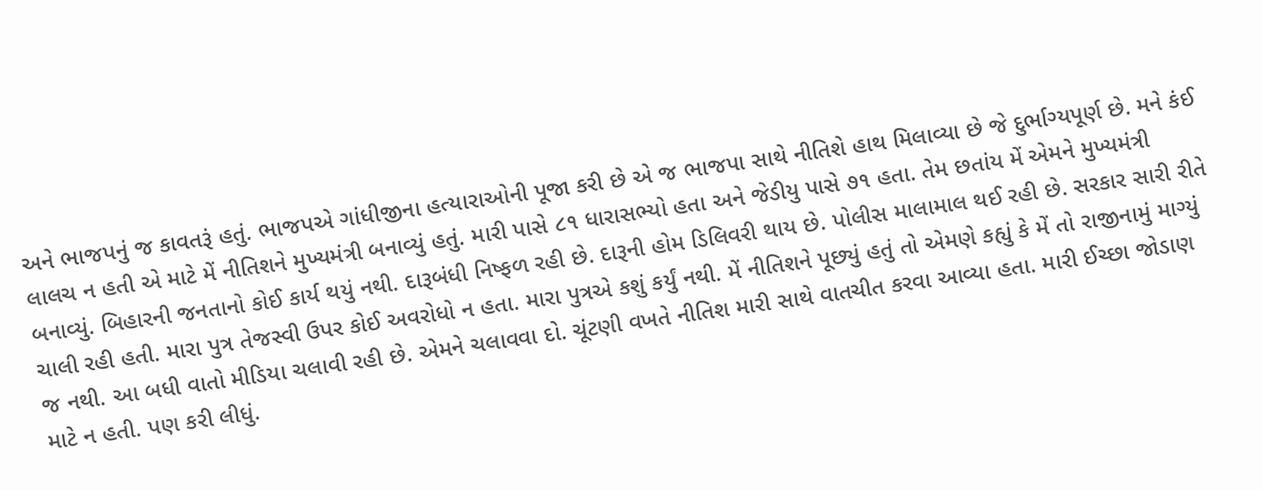અને ભાજપનું જ કાવતરૂં હતું. ભાજપએ ગાંધીજીના હત્યારાઓની પૂજા કરી છે એ જ ભાજપા સાથે નીતિશે હાથ મિલાવ્યા છે જે દુર્ભાગ્યપૂર્ણ છે. મને કંઈ લાલચ ન હતી એ માટે મેં નીતિશને મુખ્યમંત્રી બનાવ્યું હતું. મારી પાસે ૮૧ ધારાસભ્યો હતા અને જેડીયુ પાસે ૭૧ હતા. તેમ છતાંય મેં એમને મુખ્યમંત્રી બનાવ્યું. બિહારની જનતાનો કોઈ કાર્ય થયું નથી. દારૂબંધી નિષ્ફળ રહી છે. દારૂની હોમ ડિલિવરી થાય છે. પોલીસ માલામાલ થઈ રહી છે. સરકાર સારી રીતે ચાલી રહી હતી. મારા પુત્ર તેજસ્વી ઉપર કોઈ અવરોધો ન હતા. મારા પુત્રએ કશું કર્યું નથી. મેં નીતિશને પૂછ્યું હતું તો એમણે કહ્યું કે મેં તો રાજીનામું માગ્યું જ નથી. આ બધી વાતો મીડિયા ચલાવી રહી છે. એમને ચલાવવા દો. ચૂંટણી વખતે નીતિશ મારી સાથે વાતચીત કરવા આવ્યા હતા. મારી ઈચ્છા જોડાણ માટે ન હતી. પણ કરી લીધું.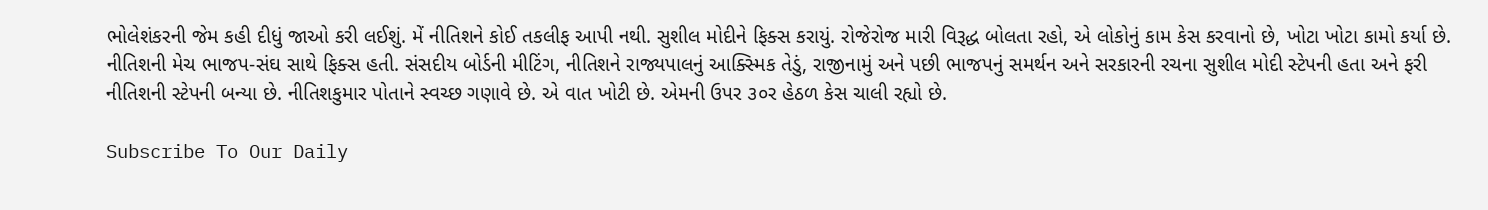ભોલેશંકરની જેમ કહી દીધું જાઓ કરી લઈશું. મેં નીતિશને કોઈ તકલીફ આપી નથી. સુશીલ મોદીને ફિક્સ કરાયું. રોજેરોજ મારી વિરૂદ્ધ બોલતા રહો, એ લોકોનું કામ કેસ કરવાનો છે, ખોટા ખોટા કામો કર્યા છે. નીતિશની મેચ ભાજપ-સંઘ સાથે ફિક્સ હતી. સંસદીય બોર્ડની મીટિંગ, નીતિશને રાજ્યપાલનું આક્સ્મિક તેડું, રાજીનામું અને પછી ભાજપનું સમર્થન અને સરકારની રચના સુશીલ મોદી સ્ટેપની હતા અને ફરી નીતિશની સ્ટેપની બન્યા છે. નીતિશકુમાર પોતાને સ્વચ્છ ગણાવે છે. એ વાત ખોટી છે. એમની ઉપર ૩૦ર હેઠળ કેસ ચાલી રહ્યો છે.

Subscribe To Our Daily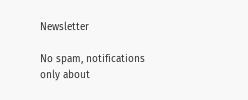Newsletter

No spam, notifications only about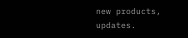new products, updates.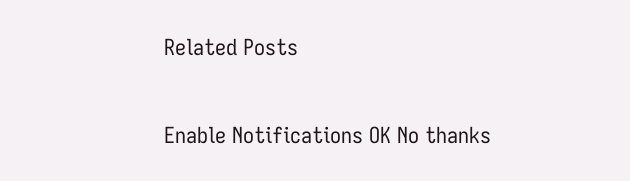Related Posts

Enable Notifications OK No thanks